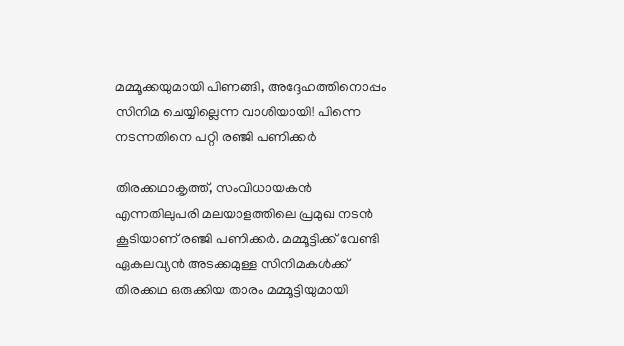മമ്മൂക്കയുമായി പിണങ്ങി, അദ്ദേഹത്തിനൊപ്പം സിനിമ ചെയ്യില്ലെന്ന വാശിയായി! പിന്നെ നടന്നതിനെ പറ്റി രഞ്ജി പണിക്കർ

തിരക്കഥാകൃത്ത്, സംവിധായകന്‍ എന്നതിലുപരി മലയാളത്തിലെ പ്രമുഖ നടന്‍ കൂടിയാണ് രഞ്ജി പണിക്കര്‍. മമ്മൂട്ടിക്ക് വേണ്ടി ഏകലവ്യന്‍ അടക്കമുള്ള സിനിമകള്‍ക്ക് തിരക്കഥ ഒരുക്കിയ താരം മമ്മൂട്ടിയുമായി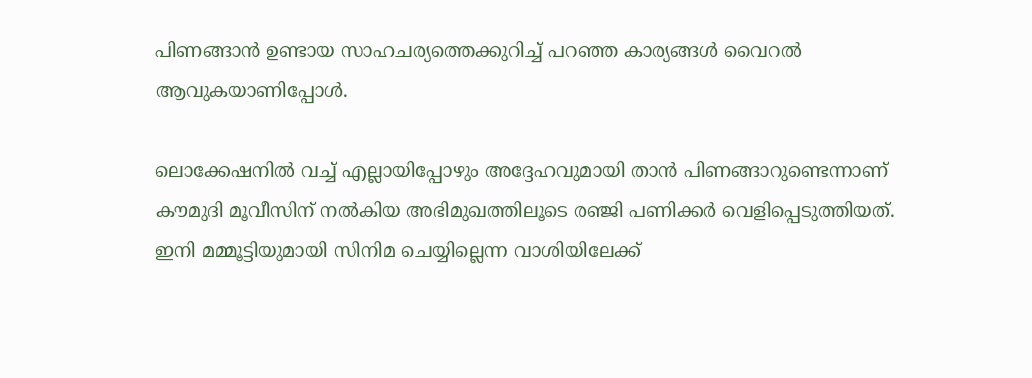പിണങ്ങാന്‍ ഉണ്ടായ സാഹചര്യത്തെക്കുറിച്ച് പറഞ്ഞ കാര്യങ്ങള്‍ വൈറല്‍ ആവുകയാണിപ്പോള്‍.

ലൊക്കേഷനില്‍ വച്ച് എല്ലായിപ്പോഴും അദ്ദേഹവുമായി താന്‍ പിണങ്ങാറുണ്ടെന്നാണ് കൗമുദി മൂവീസിന് നല്‍കിയ അഭിമുഖത്തിലൂടെ രഞ്ജി പണിക്കര്‍ വെളിപ്പെടുത്തിയത്. ഇനി മമ്മൂട്ടിയുമായി സിനിമ ചെയ്യില്ലെന്ന വാശിയിലേക്ക്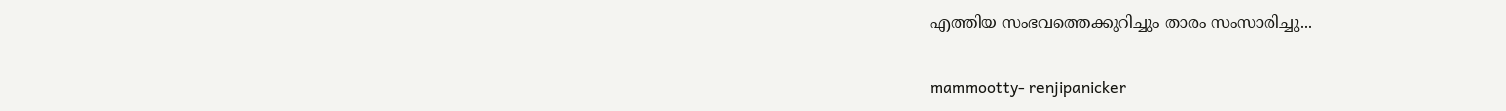എത്തിയ സംഭവത്തെക്കുറിച്ചും താരം സംസാരിച്ചു...

mammootty- renjipanicker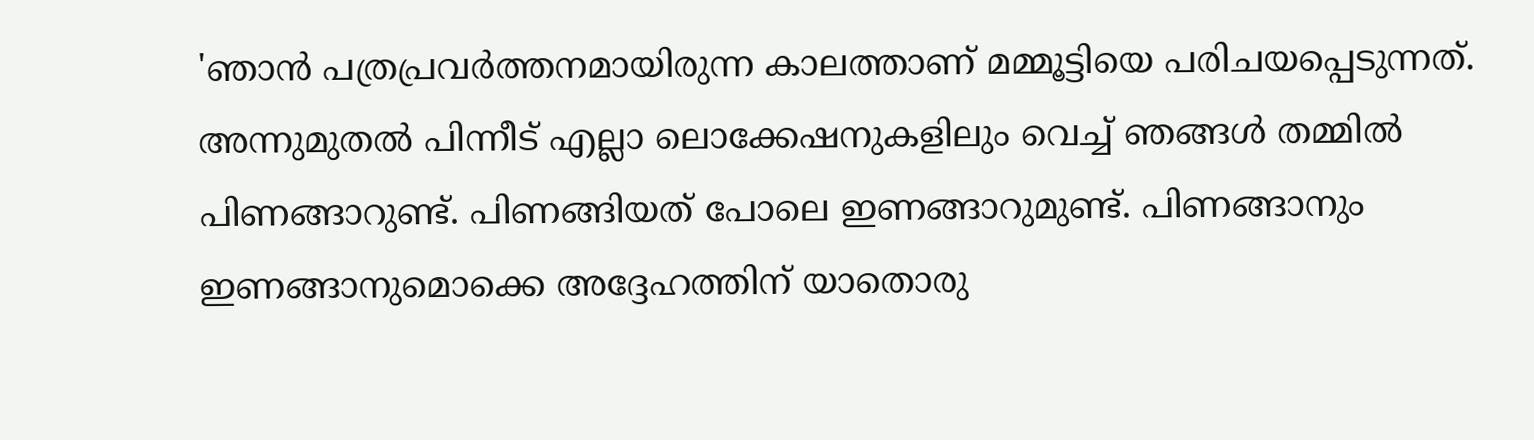'ഞാന്‍ പത്രപ്രവര്‍ത്തനമായിരുന്ന കാലത്താണ് മമ്മൂട്ടിയെ പരിചയപ്പെടുന്നത്. അന്നുമുതല്‍ പിന്നീട് എല്ലാ ലൊക്കേഷനുകളിലും വെച്ച് ഞങ്ങള്‍ തമ്മില്‍ പിണങ്ങാറുണ്ട്. പിണങ്ങിയത് പോലെ ഇണങ്ങാറുമുണ്ട്. പിണങ്ങാനും ഇണങ്ങാനുമൊക്കെ അദ്ദേഹത്തിന് യാതൊരു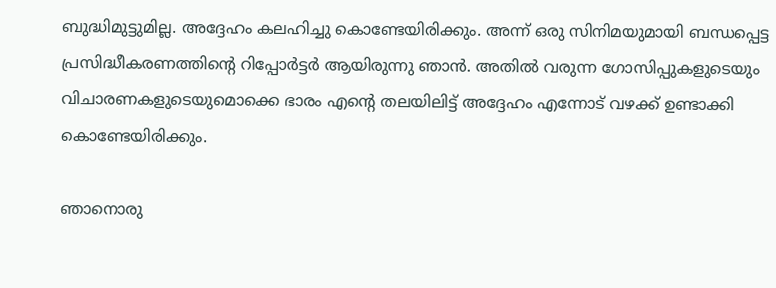ബുദ്ധിമുട്ടുമില്ല. അദ്ദേഹം കലഹിച്ചു കൊണ്ടേയിരിക്കും. അന്ന് ഒരു സിനിമയുമായി ബന്ധപ്പെട്ട പ്രസിദ്ധീകരണത്തിന്റെ റിപ്പോര്‍ട്ടര്‍ ആയിരുന്നു ഞാന്‍. അതില്‍ വരുന്ന ഗോസിപ്പുകളുടെയും വിചാരണകളുടെയുമൊക്കെ ഭാരം എന്റെ തലയിലിട്ട് അദ്ദേഹം എന്നോട് വഴക്ക് ഉണ്ടാക്കി കൊണ്ടേയിരിക്കും.

ഞാനൊരു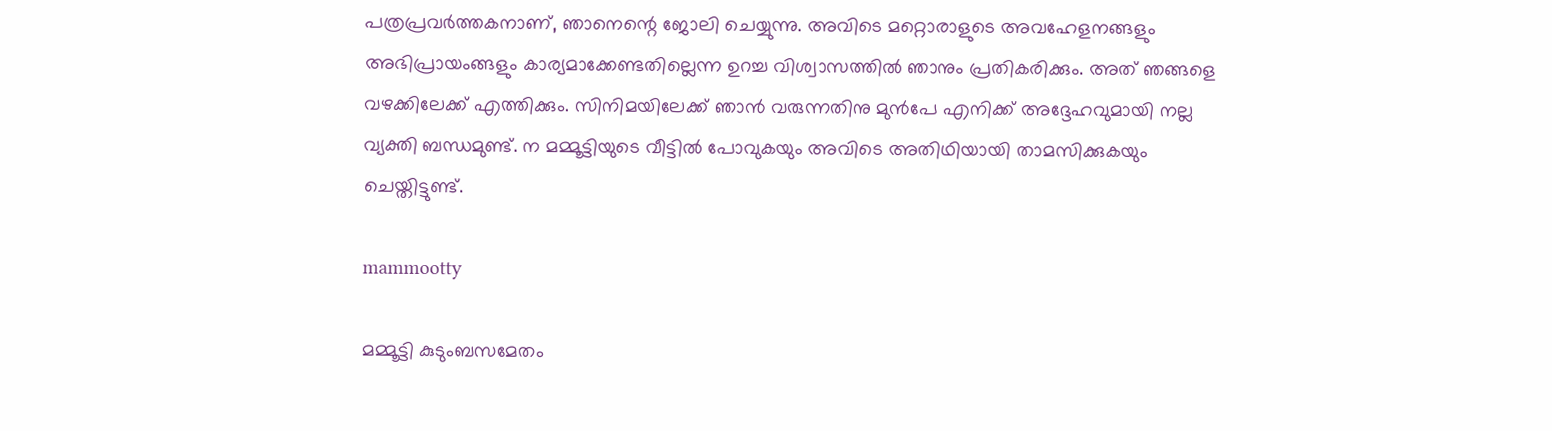പത്രപ്രവര്‍ത്തകനാണ്, ഞാനെന്റെ ജോലി ചെയ്യുന്നു. അവിടെ മറ്റൊരാളുടെ അവഹേളനങ്ങളും അഭിപ്രായംങ്ങളും കാര്യമാക്കേണ്ടതില്ലെന്ന ഉറച്ച വിശ്വാസത്തില്‍ ഞാനും പ്രതികരിക്കും. അത് ഞങ്ങളെ വഴക്കിലേക്ക് എത്തിക്കും. സിനിമയിലേക്ക് ഞാന്‍ വരുന്നതിനു മുന്‍പേ എനിക്ക് അദ്ദേഹവുമായി നല്ല വ്യക്തി ബന്ധമുണ്ട്. ന മമ്മൂട്ടിയുടെ വീട്ടില്‍ പോവുകയും അവിടെ അതിഥിയായി താമസിക്കുകയും ചെയ്തിട്ടുണ്ട്.

mammootty

മമ്മൂട്ടി കുടുംബസമേതം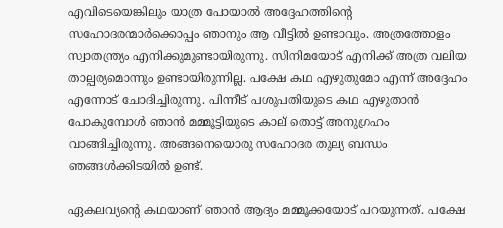എവിടെയെങ്കിലും യാത്ര പോയാല്‍ അദ്ദേഹത്തിന്റെ സഹോദരന്മാര്‍ക്കൊപ്പം ഞാനും ആ വീട്ടില്‍ ഉണ്ടാവും. അത്രത്തോളം സ്വാതന്ത്ര്യം എനിക്കുമുണ്ടായിരുന്നു. സിനിമയോട് എനിക്ക് അത്ര വലിയ താല്പര്യമൊന്നും ഉണ്ടായിരുന്നില്ല. പക്ഷേ കഥ എഴുതുമോ എന്ന് അദ്ദേഹം എന്നോട് ചോദിച്ചിരുന്നു. പിന്നീട് പശുപതിയുടെ കഥ എഴുതാന്‍ പോകുമ്പോള്‍ ഞാന്‍ മമ്മൂട്ടിയുടെ കാല് തൊട്ട് അനുഗ്രഹം വാങ്ങിച്ചിരുന്നു. അങ്ങനെയൊരു സഹോദര തുല്യ ബന്ധം ഞങ്ങള്‍ക്കിടയില്‍ ഉണ്ട്.

ഏകലവ്യന്റെ കഥയാണ് ഞാന്‍ ആദ്യം മമ്മൂക്കയോട് പറയുന്നത്. പക്ഷേ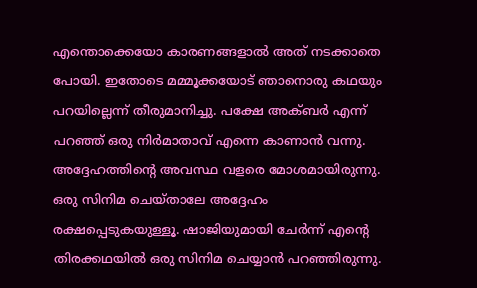എന്തൊക്കെയോ കാരണങ്ങളാല്‍ അത് നടക്കാതെ പോയി. ഇതോടെ മമ്മൂക്കയോട് ഞാനൊരു കഥയും പറയില്ലെന്ന് തീരുമാനിച്ചു. പക്ഷേ അക്ബര്‍ എന്ന് പറഞ്ഞ് ഒരു നിര്‍മാതാവ് എന്നെ കാണാന്‍ വന്നു. അദ്ദേഹത്തിന്റെ അവസ്ഥ വളരെ മോശമായിരുന്നു. ഒരു സിനിമ ചെയ്താലേ അദ്ദേഹം രക്ഷപ്പെടുകയുള്ളൂ. ഷാജിയുമായി ചേര്‍ന്ന് എന്റെ തിരക്കഥയില്‍ ഒരു സിനിമ ചെയ്യാന്‍ പറഞ്ഞിരുന്നു.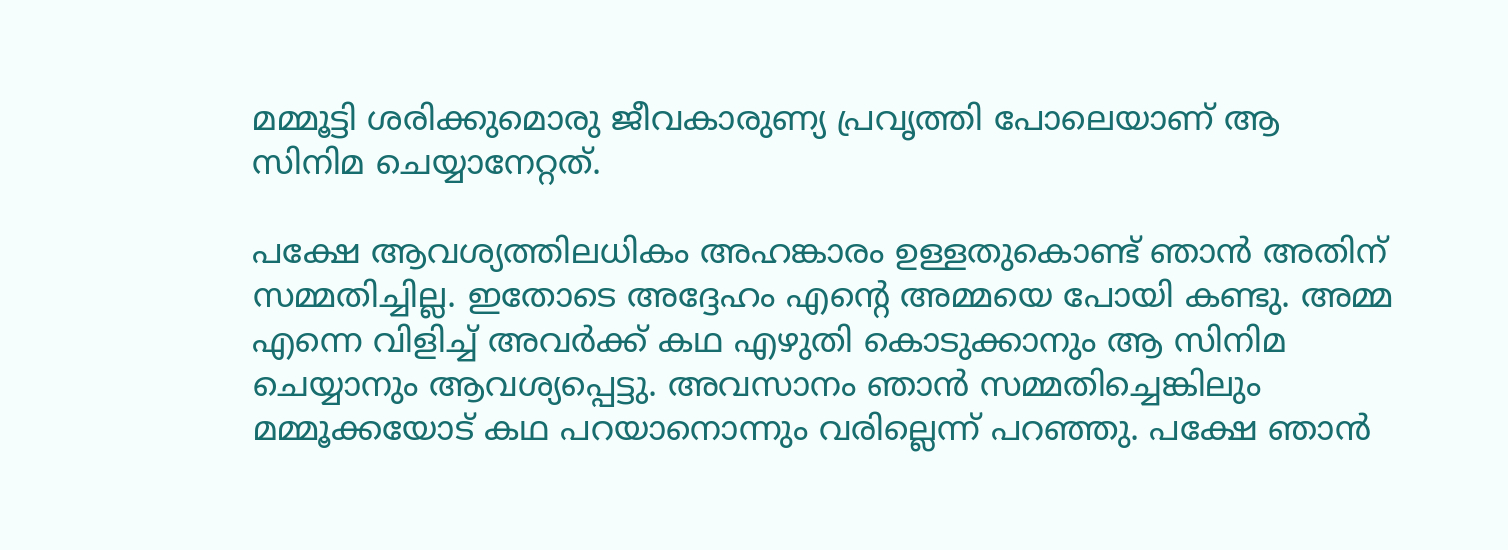മമ്മൂട്ടി ശരിക്കുമൊരു ജീവകാരുണ്യ പ്രവൃത്തി പോലെയാണ് ആ സിനിമ ചെയ്യാനേറ്റത്.

പക്ഷേ ആവശ്യത്തിലധികം അഹങ്കാരം ഉള്ളതുകൊണ്ട് ഞാന്‍ അതിന് സമ്മതിച്ചില്ല. ഇതോടെ അദ്ദേഹം എന്റെ അമ്മയെ പോയി കണ്ടു. അമ്മ എന്നെ വിളിച്ച് അവര്‍ക്ക് കഥ എഴുതി കൊടുക്കാനും ആ സിനിമ ചെയ്യാനും ആവശ്യപ്പെട്ടു. അവസാനം ഞാന്‍ സമ്മതിച്ചെങ്കിലും മമ്മൂക്കയോട് കഥ പറയാനൊന്നും വരില്ലെന്ന് പറഞ്ഞു. പക്ഷേ ഞാന്‍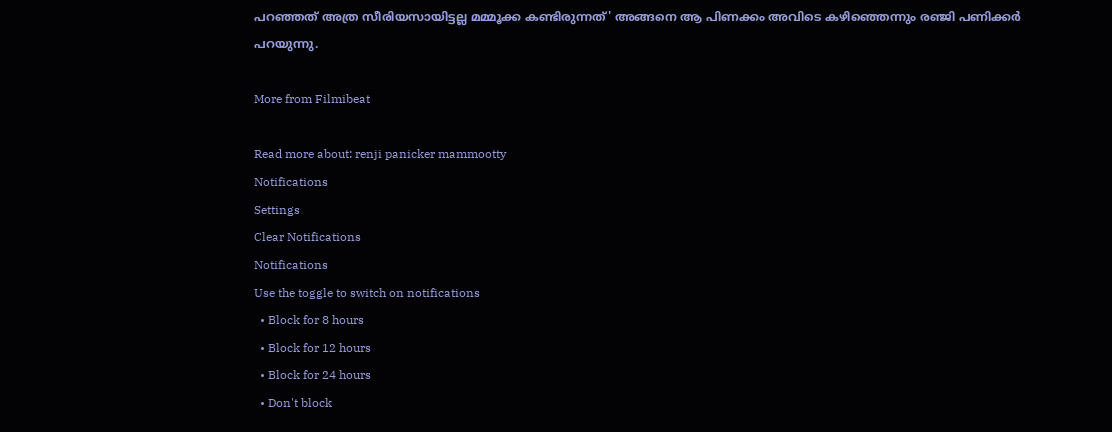പറഞ്ഞത് അത്ര സീരിയസായിട്ടല്ല മമ്മൂക്ക കണ്ടിരുന്നത്' അങ്ങനെ ആ പിണക്കം അവിടെ കഴിഞ്ഞെന്നും രഞ്ജി പണിക്കര്‍ പറയുന്നു.

More from Filmibeat

Read more about: renji panicker mammootty
Notifications
Settings
Clear Notifications
Notifications
Use the toggle to switch on notifications
  • Block for 8 hours
  • Block for 12 hours
  • Block for 24 hours
  • Don't block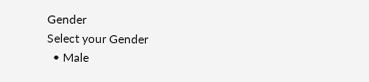Gender
Select your Gender
  • Male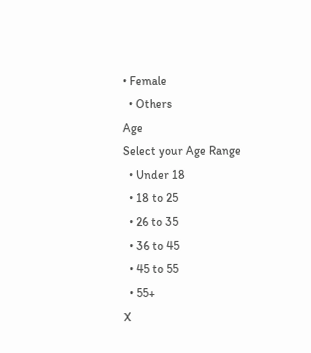• Female
  • Others
Age
Select your Age Range
  • Under 18
  • 18 to 25
  • 26 to 35
  • 36 to 45
  • 45 to 55
  • 55+
X